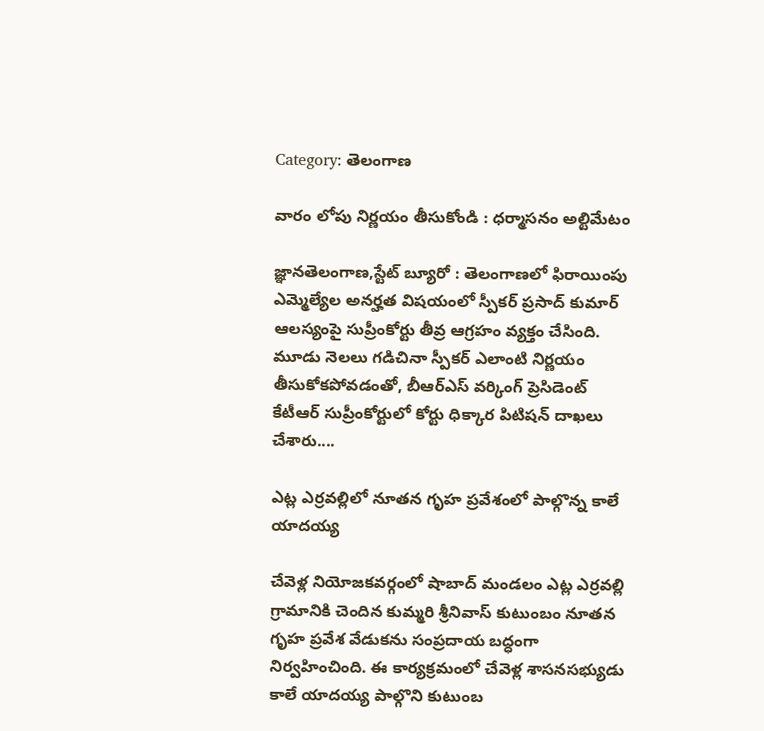Category: తెలంగాణ

వారం లోపు నిర్ణయం తీసుకోండి : ధర్మాసనం అల్టిమేటం

జ్ఞానతెలంగాణ,స్టేట్ బ్యూరో : తెలంగాణలో ఫిరాయింపు ఎమ్మెల్యేల అనర్హత విషయంలో స్పీకర్ ప్రసాద్ కుమార్‌ ఆలస్యంపై సుప్రీంకోర్టు తీవ్ర ఆగ్రహం వ్యక్తం చేసింది. మూడు నెలలు గడిచినా స్పీకర్ ఎలాంటి నిర్ణయం తీసుకోకపోవడంతో, బీఆర్‌ఎస్‌ వర్కింగ్ ప్రెసిడెంట్ కేటీఆర్ సుప్రీంకోర్టులో కోర్టు ధిక్కార పిటిషన్ దాఖలు చేశారు....

ఎట్ల ఎర్రవల్లిలో నూతన గృహ ప్రవేశంలో పాల్గొన్న కాలే యాదయ్య

చేవెళ్ల నియోజకవర్గంలో షాబాద్ మండలం ఎట్ల ఎర్రవల్లి గ్రామానికి చెందిన కుమ్మరి శ్రీనివాస్ కుటుంబం నూతన గృహ ప్రవేశ వేడుకను సంప్రదాయ బద్ధంగా నిర్వహించింది. ఈ కార్యక్రమంలో చేవెళ్ల శాసనసభ్యుడు కాలే యాదయ్య పాల్గొని కుటుంబ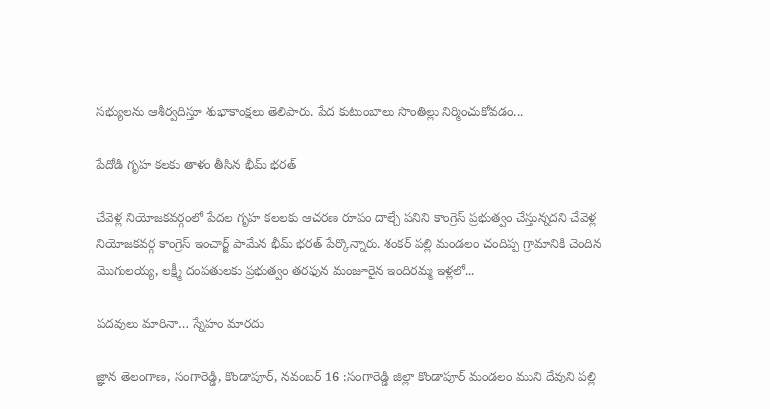సభ్యులను ఆశీర్వదిస్తూ శుభాకాంక్షలు తెలిపారు. పేద కుటుంబాలు సొంతిల్లు నిర్మించుకోవడం...

పేదోడి గృహ కలకు తాళం తీసిన భీమ్ భరత్

చేవెళ్ల నియోజకవర్గంలో పేదల గృహ కలలకు ఆచరణ రూపం దాల్చే పనిని కాంగ్రెస్ ప్రభుత్వం చేస్తున్నదని చేవెళ్ల నియోజకవర్గ కాంగ్రెస్ ఇంచార్జ్ పామేన భీమ్ భరత్ పేర్కొన్నారు. శంకర్ పల్లి మండలం చందిప్ప గ్రామానికి చెందిన మొగులయ్య, లక్ష్మీ దంపతులకు ప్రభుత్వం తరఫున మంజూరైన ఇందిరమ్మ ఇళ్లలో...

పదవులు మారినా… స్నేహం మారదు

జ్ఞాన తెలంగాణ, సంగారెడ్డి, కొండాపూర్, నవంబర్ 16 :సంగారెడ్డి జిల్లా కొండాపూర్ మండలం ముని దేవుని పల్లి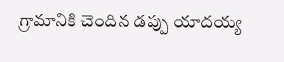గ్రామానికి చెందిన డప్పు యాదయ్య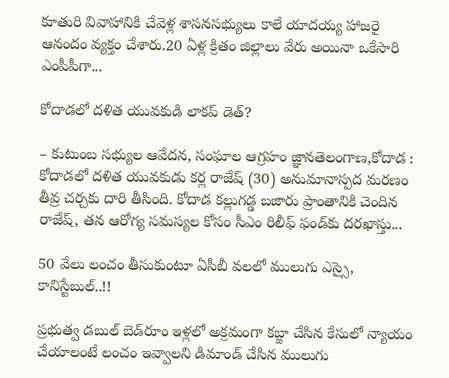కూతురి వివాహానికి చేవెళ్ల శాసనసభ్యులు కాలే యాదయ్య హాజరై ఆనందం వ్యక్తం చేశారు.20 ఏళ్ల క్రితం జిల్లాలు వేరు అయినా ఒకేసారి ఎంపీపీగా...

కోదాడలో దళిత యువకుడి లాకప్ డెత్?

– కుటుంబ సభ్యుల ఆవేదన, సంఘాల ఆగ్రహం జ్ఞానతెలంగాణ,కోదాడ : కోదాడలో దళిత యువకుడు కర్ల రాజేష్ (30) అనుమానాస్పద మరణం తీవ్ర చర్చకు దారి తీసింది. కోదాడ కల్లుగడ్డ బజారు ప్రాంతానికి చెందిన రాజేష్, తన ఆరోగ్య సమస్యల కోసం సీఎం రిలీఫ్ ఫండ్‌కు దరఖాస్తు...

50 వేలు లంచం తీసుకుంటూ ఏసీబీ వలలో ములుగు ఎస్సై, కానిస్టేబుల్‌..!!

ప్రభుత్వ డబుల్‌ బెడ్‌రూం ఇళ్లలో అక్రమంగా కబ్జా చేసిన కేసులో న్యాయం చేయాలంటే లంచం ఇవ్వాలని డిమాండ్ చేసిన ములుగు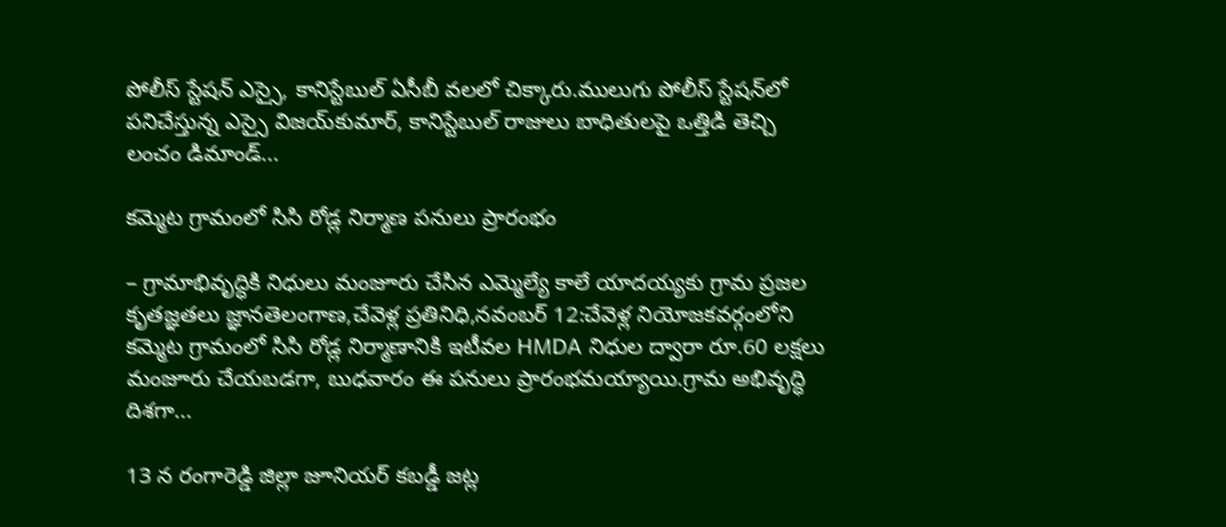పోలీస్‌ స్టేషన్‌ ఎస్సై, కానిస్టేబుల్‌ ఏసీబీ వలలో చిక్కారు.ములుగు పోలీస్‌ స్టేషన్‌లో పనిచేస్తున్న ఎస్సై విజయ్‌కుమార్, కానిస్టేబుల్‌ రాజులు బాధితులపై ఒత్తిడి తెచ్చి లంచం డిమాండ్...

కమ్మెట గ్రామంలో సిసి రోడ్ల నిర్మాణ పనులు ప్రారంభం

– గ్రామాభివృద్ధికి నిధులు మంజూరు చేసిన ఎమ్మెల్యే కాలే యాదయ్యకు గ్రామ ప్రజల కృతజ్ఞతలు జ్ఞానతెలంగాణ,చేవెళ్ల ప్రతినిధి,నవంబర్ 12:చేవెళ్ల నియోజకవర్గంలోని కమ్మెట గ్రామంలో సిసి రోడ్ల నిర్మాణానికి ఇటీవల HMDA నిధుల ద్వారా రూ.60 లక్షలు మంజూరు చేయబడగా, బుధవారం ఈ పనులు ప్రారంభమయ్యాయి.గ్రామ అభివృద్ధి దిశగా...

13 న రంగారెడ్డి జిల్లా జూనియర్ కబడ్డీ జట్ల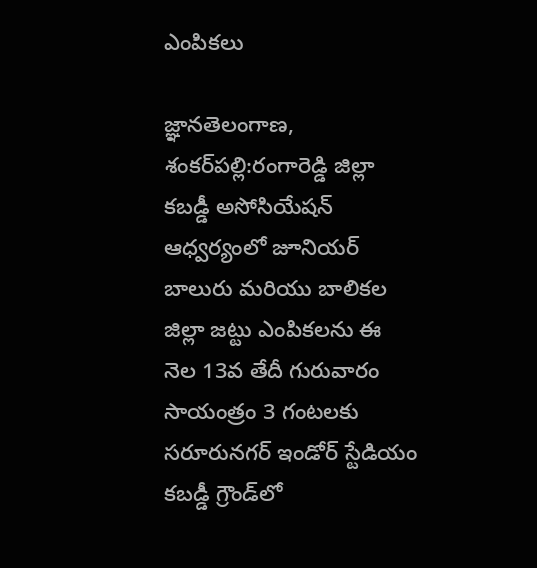ఎంపికలు

జ్ఞానతెలంగాణ, శంకర్‌పల్లి:రంగారెడ్డి జిల్లా కబడ్డీ అసోసియేషన్ ఆధ్వర్యంలో జూనియర్ బాలురు మరియు బాలికల జిల్లా జట్టు ఎంపికలను ఈ నెల 13వ తేదీ గురువారం సాయంత్రం 3 గంటలకు సరూరునగర్ ఇండోర్ స్టేడియం కబడ్డీ గ్రౌండ్‌లో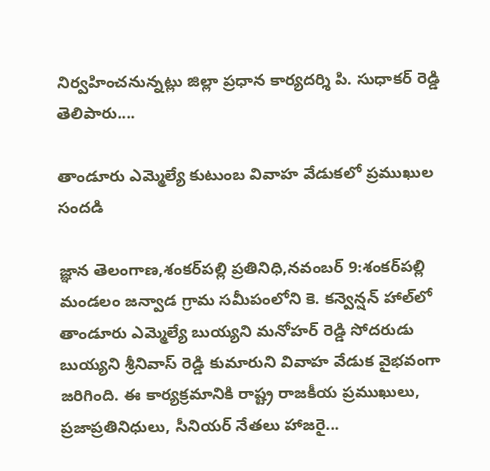నిర్వహించనున్నట్లు జిల్లా ప్రధాన కార్యదర్శి పి. సుధాకర్ రెడ్డి తెలిపారు....

తాండూరు ఎమ్మెల్యే కుటుంబ వివాహ వేడుకలో ప్రముఖుల సందడి

జ్ఞాన తెలంగాణ,శంకర్‌పల్లి ప్రతినిధి,నవంబర్ 9:శంకర్‌పల్లి మండలం జన్వాడ గ్రామ సమీపంలోని కె. కన్వెన్షన్ హాల్‌లో తాండూరు ఎమ్మెల్యే బుయ్యని మనోహర్ రెడ్డి సోదరుడు బుయ్యని శ్రీనివాస్ రెడ్డి కుమారుని వివాహ వేడుక వైభవంగా జరిగింది. ఈ కార్యక్రమానికి రాష్ట్ర రాజకీయ ప్రముఖులు, ప్రజాప్రతినిధులు, సీనియర్ నేతలు హాజరై...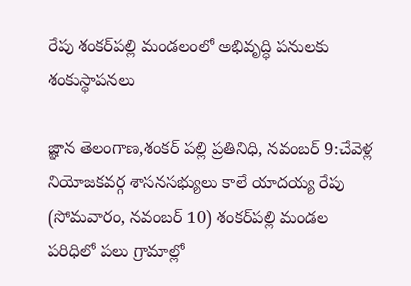రేపు శంకర్‌పల్లి మండలంలో అభివృద్ధి పనులకు శంకుస్థాపనలు

జ్ఞాన తెలంగాణ,శంకర్ పల్లి ప్రతినిధి, నవంబర్ 9:చేవెళ్ల నియోజకవర్గ శాసనసభ్యులు కాలే యాదయ్య రేపు (సోమవారం, నవంబర్ 10) శంకర్‌పల్లి మండల పరిధిలో పలు గ్రామాల్లో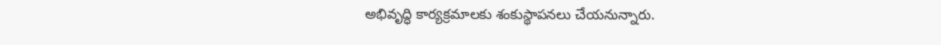అభివృద్ధి కార్యక్రమాలకు శంకుస్థాపనలు చేయనున్నారు.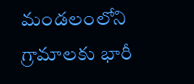మండలంలోని గ్రామాలకు భారీ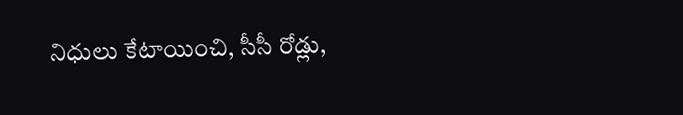నిధులు కేటాయించి, సీసీ రోడ్లు,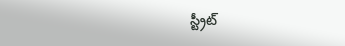స్ట్రీట్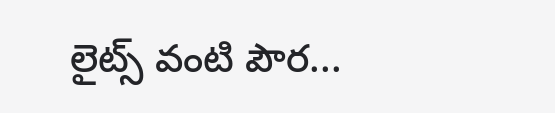లైట్స్ వంటి పౌర...